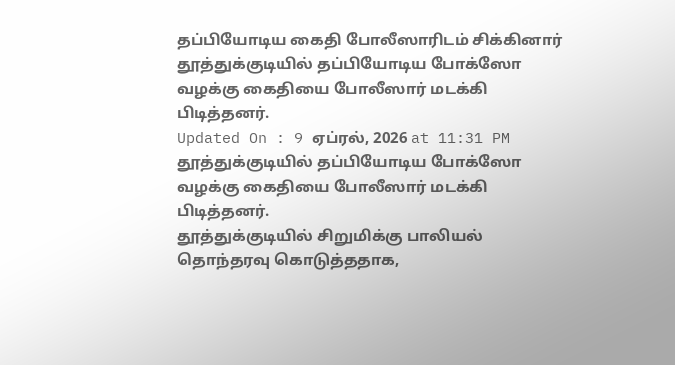தப்பியோடிய கைதி போலீஸாரிடம் சிக்கினார்
தூத்துக்குடியில் தப்பியோடிய போக்ஸோ வழக்கு கைதியை போலீஸார் மடக்கி பிடித்தனர்.
Updated On : 9 ஏப்ரல், 2026 at 11:31 PM
தூத்துக்குடியில் தப்பியோடிய போக்ஸோ வழக்கு கைதியை போலீஸார் மடக்கி பிடித்தனர்.
தூத்துக்குடியில் சிறுமிக்கு பாலியல் தொந்தரவு கொடுத்ததாக,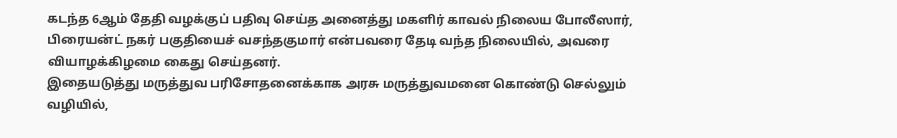கடந்த 6ஆம் தேதி வழக்குப் பதிவு செய்த அனைத்து மகளிர் காவல் நிலைய போலீஸார், பிரையன்ட் நகர் பகுதியைச் வசந்தகுமார் என்பவரை தேடி வந்த நிலையில், அவரை வியாழக்கிழமை கைது செய்தனர்.
இதையடுத்து மருத்துவ பரிசோதனைக்காக அரசு மருத்துவமனை கொண்டு செல்லும் வழியில்,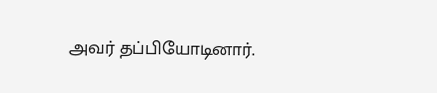அவர் தப்பியோடினார்.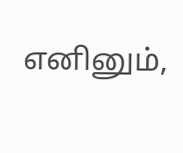எனினும்,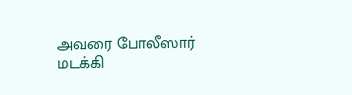அவரை போலீஸார் மடக்கி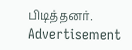பிடித்தனர்.
Advertisement